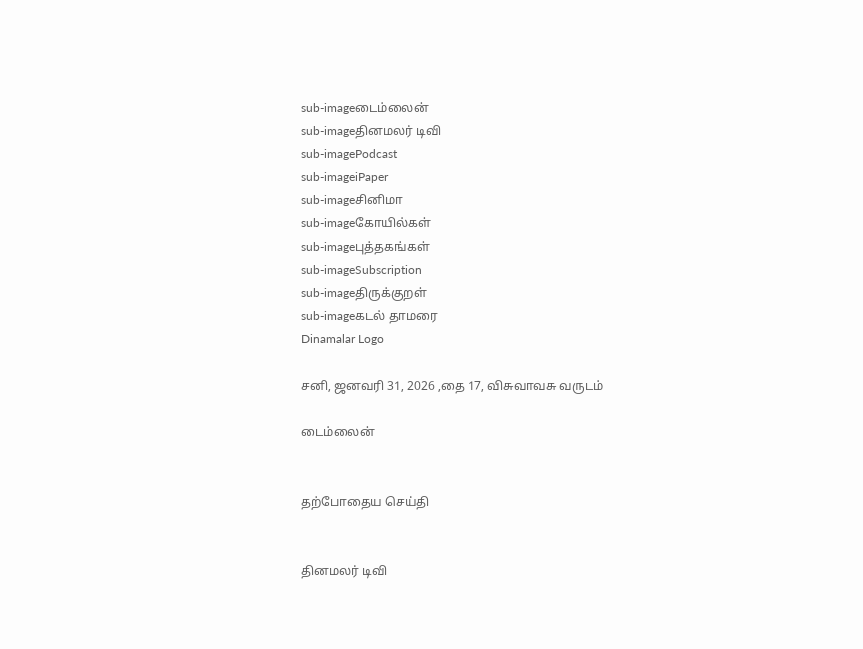sub-imageடைம்லைன்
sub-imageதினமலர் டிவி
sub-imagePodcast
sub-imageiPaper
sub-imageசினிமா
sub-imageகோயில்கள்
sub-imageபுத்தகங்கள்
sub-imageSubscription
sub-imageதிருக்குறள்
sub-imageகடல் தாமரை
Dinamalar Logo

சனி, ஜனவரி 31, 2026 ,தை 17, விசுவாவசு வருடம்

டைம்லைன்


தற்போதைய செய்தி


தினமலர் டிவி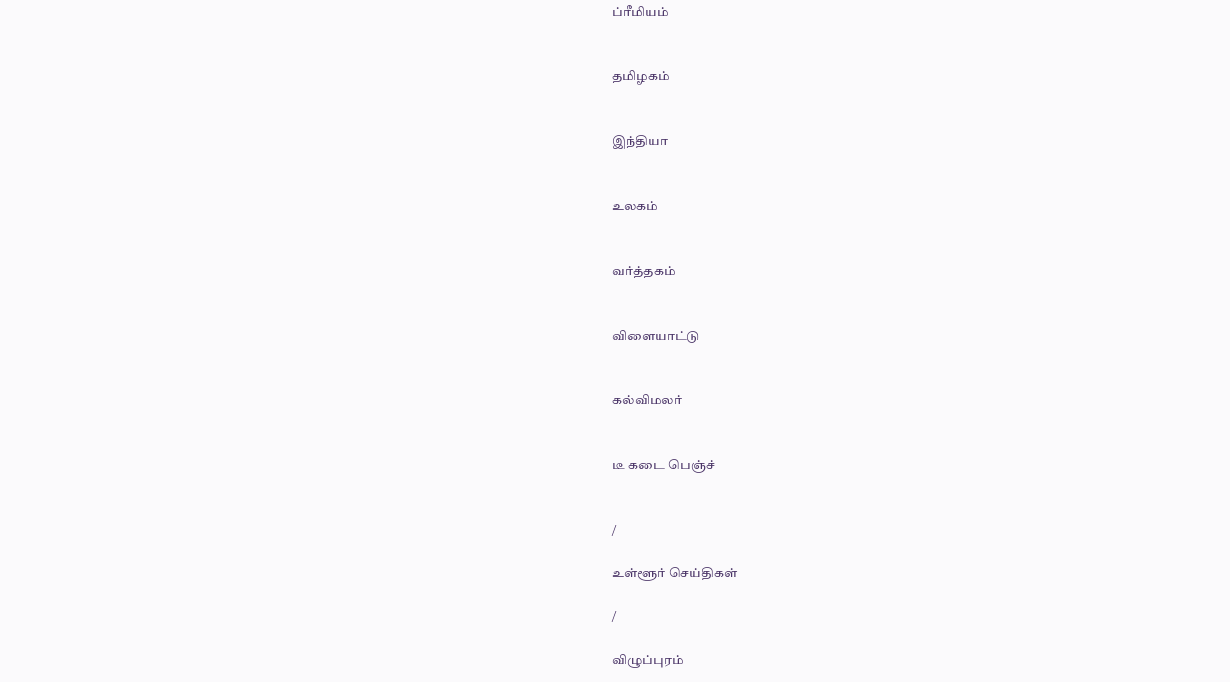ப்ரீமியம்


தமிழகம்


இந்தியா


உலகம்


வர்த்தகம்


விளையாட்டு


கல்விமலர்


டீ கடை பெஞ்ச்


/

உள்ளூர் செய்திகள்

/

விழுப்புரம்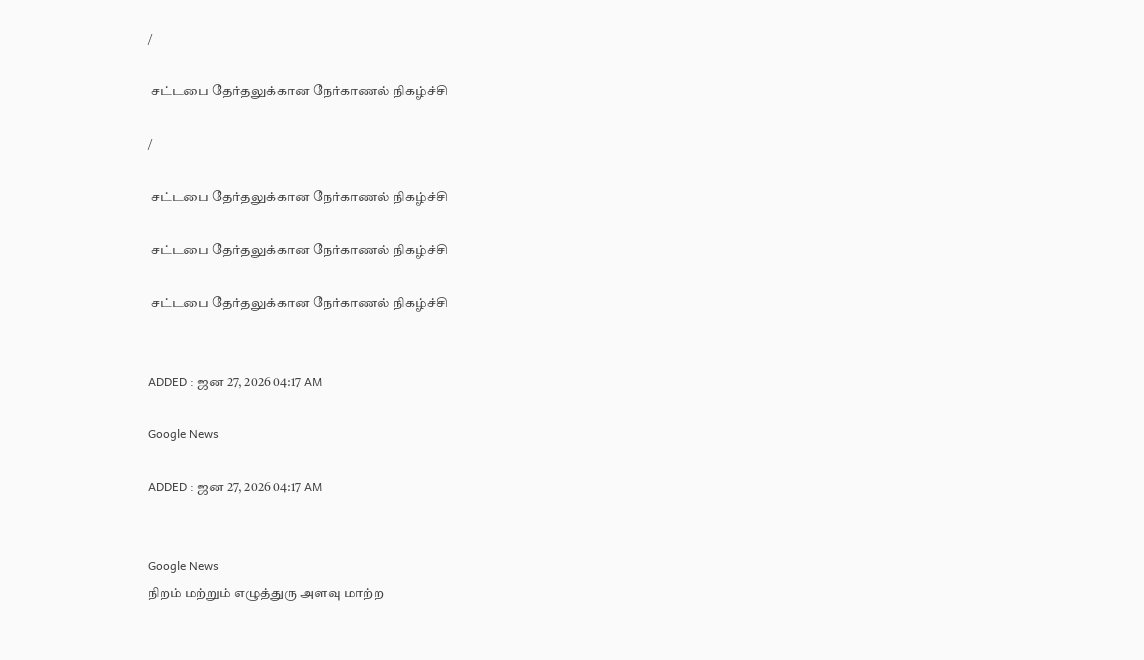/

 சட்டபை தேர்தலுக்கான நேர்காணல் நிகழ்ச்சி

/

 சட்டபை தேர்தலுக்கான நேர்காணல் நிகழ்ச்சி

 சட்டபை தேர்தலுக்கான நேர்காணல் நிகழ்ச்சி

 சட்டபை தேர்தலுக்கான நேர்காணல் நிகழ்ச்சி


ADDED : ஜன 27, 2026 04:17 AM

Google News

ADDED : ஜன 27, 2026 04:17 AM


Google News
நிறம் மற்றும் எழுத்துரு அளவு மாற்ற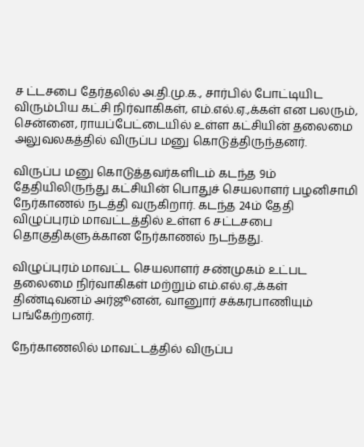ச ட்டசபை தேர்தலில் அ.தி.மு.க., சார்பில் போட்டியிட விரும்பிய கட்சி நிர்வாகிகள், எம்.எல்.ஏ.,க்கள் என பலரும், சென்னை, ராயப்பேட்டையில் உள்ள கட்சியின் தலைமை அலுவலகத்தில் விருப்ப மனு கொடுத்திருந்தனர்.

விருப்ப மனு கொடுத்தவர்களிடம் கடந்த 9ம் தேதியிலிருந்து கட்சியின் பொதுச் செயலாளர் பழனிசாமி நேர்காணல் நடத்தி வருகிறார். கடந்த 24ம் தேதி விழுப்புரம் மாவட்டத்தில் உள்ள 6 சட்டசபை தொகுதிகளுக்கான நேர்காணல் நடந்தது.

விழுப்புரம் மாவட்ட செயலாளர் சண்முகம் உட்பட தலைமை நிர்வாகிகள் மற்றும் எம்.எல்.ஏ.,க்கள் திண்டிவனம் அர்ஜூனன், வானுார் சக்கரபாணியும் பங்கேற்றனர்.

நேர்காணலில் மாவட்டத்தில் விருப்ப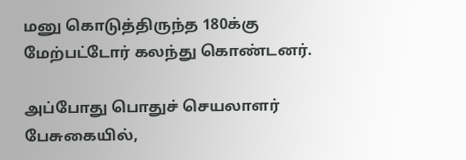மனு கொடுத்திருந்த 180க்கு மேற்பட்டோர் கலந்து கொண்டனர்.

அப்போது பொதுச் செயலாளர் பேசுகையில்,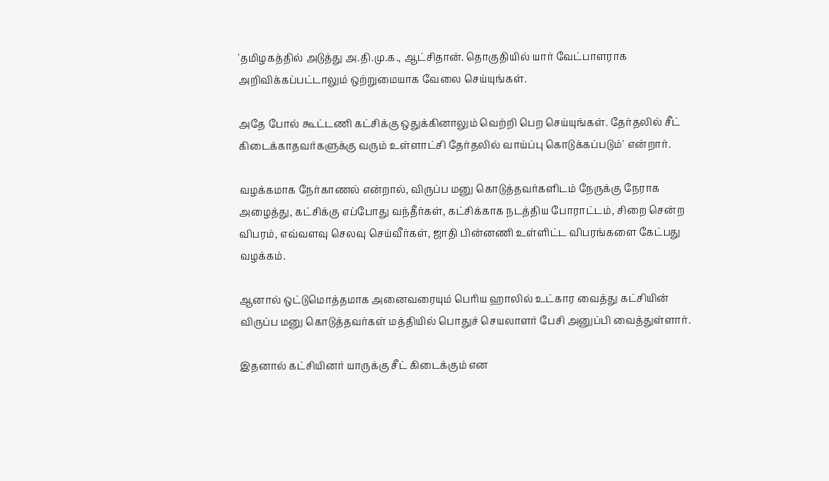'தமிழகத்தில் அடுத்து அ.தி.மு.க., ஆட்சிதான். தொகுதியில் யார் வேட்பாளராக அறிவிக்கப்பட்டாலும் ஒற்றுமையாக வேலை செய்யுங்கள்.

அதே போல் கூட்டணி கட்சிக்கு ஒதுக்கினாலும் வெற்றி பெற செய்யுங்கள். தேர்தலில் சீட் கிடைக்காதவர்களுக்கு வரும் உள்ளாட்சி தேர்தலில் வாய்ப்பு கொடுக்கப்படும்' என்றார்.

வழக்கமாக நேர்காணல் என்றால், விருப்ப மனு கொடுத்தவர்களிடம் நேருக்கு நேராக அழைத்து, கட்சிக்கு எப்போது வந்தீர்கள், கட்சிக்காக நடத்திய போராட்டம், சிறை சென்ற விபரம், எவ்வளவு செலவு செய்வீர்கள், ஜாதி பின்னணி உள்ளிட்ட விபரங்களை கேட்பது வழக்கம்.

ஆனால் ஒட்டுமொத்தமாக அனைவரையும் பெரிய ஹாலில் உட்கார வைத்து கட்சியின் விருப்ப மனு கொடுத்தவர்கள் மத்தியில் பொதுச் செயலாளர் பேசி அனுப்பி வைத்துள்ளார்.

இதனால் கட்சியினர் யாருக்கு சீட் கிடைக்கும் என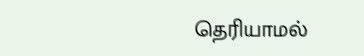தெரியாமல்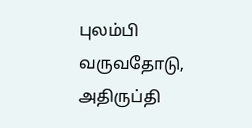புலம்பி வருவதோடு, அதிருப்தி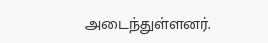அடைந்துள்ளனர்.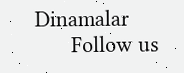Dinamalar
      Follow us